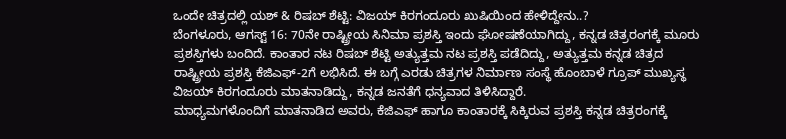ಒಂದೇ ಚಿತ್ರದಲ್ಲಿ ಯಶ್ & ರಿಷಬ್ ಶೆಟ್ಟಿ: ವಿಜಯ್ ಕಿರಗಂದೂರು ಖುಷಿಯಿಂದ ಹೇಳಿದ್ದೇನು..?
ಬೆಂಗಳೂರು, ಆಗಸ್ಟ್ 16: 70ನೇ ರಾಷ್ಟ್ರೀಯ ಸಿನಿಮಾ ಪ್ರಶಸ್ತಿ ಇಂದು ಘೋಷಣೆಯಾಗಿದ್ದು, ಕನ್ನಡ ಚಿತ್ರರಂಗಕ್ಕೆ ಮೂರು ಪ್ರಶಸ್ತಿಗಳು ಬಂದಿದೆ. ಕಾಂತಾರ ನಟ ರಿಷಬ್ ಶೆಟ್ಟಿ ಅತ್ಯುತ್ತಮ ನಟ ಪ್ರಶಸ್ತಿ ಪಡೆದಿದ್ದು, ಅತ್ಯುತ್ತಮ ಕನ್ನಡ ಚಿತ್ರದ ರಾಷ್ಟ್ರೀಯ ಪ್ರಶಸ್ತಿ ಕೆಜಿಎಫ್-2ಗೆ ಲಭಿಸಿದೆ. ಈ ಬಗ್ಗೆ ಎರಡು ಚಿತ್ರಗಳ ನಿರ್ಮಾಣ ಸಂಸ್ಥೆ ಹೊಂಬಾಳೆ ಗ್ರೂಪ್ ಮುಖ್ಯಸ್ಥ ವಿಜಯ್ ಕಿರಗಂದೂರು ಮಾತನಾಡಿದ್ದು, ಕನ್ನಡ ಜನತೆಗೆ ಧನ್ಯವಾದ ತಿಳಿಸಿದ್ದಾರೆ.
ಮಾಧ್ಯಮಗಳೊಂದಿಗೆ ಮಾತನಾಡಿದ ಅವರು, ಕೆಜಿಎಫ್ ಹಾಗೂ ಕಾಂತಾರಕ್ಕೆ ಸಿಕ್ಕಿರುವ ಪ್ರಶಸ್ತಿ ಕನ್ನಡ ಚಿತ್ರರಂಗಕ್ಕೆ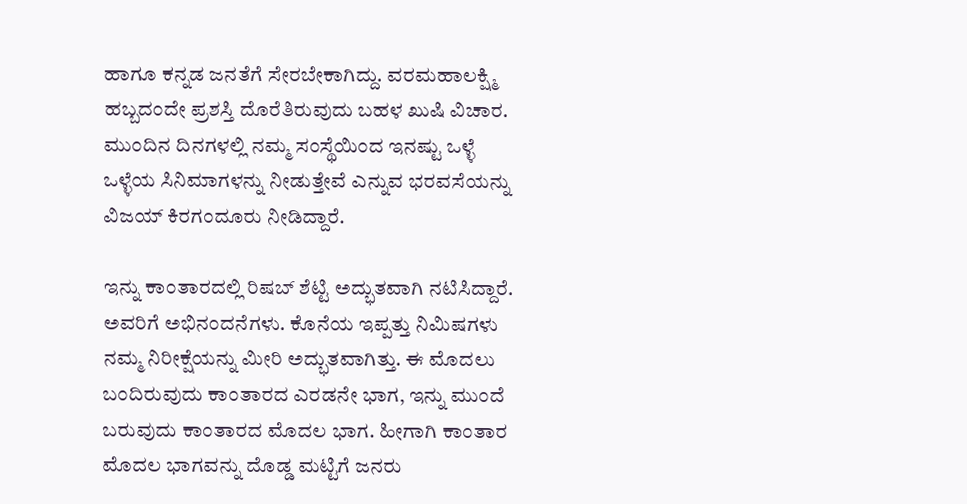ಹಾಗೂ ಕನ್ನಡ ಜನತೆಗೆ ಸೇರಬೇಕಾಗಿದ್ದು. ವರಮಹಾಲಕ್ಷ್ಮಿ ಹಬ್ಬದಂದೇ ಪ್ರಶಸ್ತಿ ದೊರೆತಿರುವುದು ಬಹಳ ಖುಷಿ ವಿಚಾರ. ಮುಂದಿನ ದಿನಗಳಲ್ಲಿ ನಮ್ಮ ಸಂಸ್ಥೆಯಿಂದ ಇನಷ್ಟು ಒಳ್ಳೆ ಒಳ್ಳೆಯ ಸಿನಿಮಾಗಳನ್ನು ನೀಡುತ್ತೇವೆ ಎನ್ನುವ ಭರವಸೆಯನ್ನು ವಿಜಯ್ ಕಿರಗಂದೂರು ನೀಡಿದ್ದಾರೆ.

ಇನ್ನು ಕಾಂತಾರದಲ್ಲಿ ರಿಷಬ್ ಶೆಟ್ಟಿ ಅದ್ಭುತವಾಗಿ ನಟಿಸಿದ್ದಾರೆ. ಅವರಿಗೆ ಅಭಿನಂದನೆಗಳು. ಕೊನೆಯ ಇಪ್ಪತ್ತು ನಿಮಿಷಗಳು ನಮ್ಮ ನಿರೀಕ್ಷೆಯನ್ನು ಮೀರಿ ಅದ್ಭುತವಾಗಿತ್ತು. ಈ ಮೊದಲು ಬಂದಿರುವುದು ಕಾಂತಾರದ ಎರಡನೇ ಭಾಗ, ಇನ್ನು ಮುಂದೆ ಬರುವುದು ಕಾಂತಾರದ ಮೊದಲ ಭಾಗ. ಹೀಗಾಗಿ ಕಾಂತಾರ ಮೊದಲ ಭಾಗವನ್ನು ದೊಡ್ಡ ಮಟ್ಟಿಗೆ ಜನರು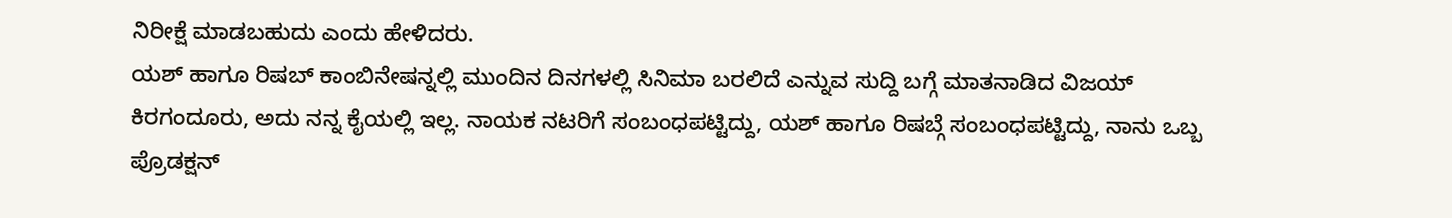ನಿರೀಕ್ಷೆ ಮಾಡಬಹುದು ಎಂದು ಹೇಳಿದರು.
ಯಶ್ ಹಾಗೂ ರಿಷಬ್ ಕಾಂಬಿನೇಷನ್ನಲ್ಲಿ ಮುಂದಿನ ದಿನಗಳಲ್ಲಿ ಸಿನಿಮಾ ಬರಲಿದೆ ಎನ್ನುವ ಸುದ್ದಿ ಬಗ್ಗೆ ಮಾತನಾಡಿದ ವಿಜಯ್ ಕಿರಗಂದೂರು, ಅದು ನನ್ನ ಕೈಯಲ್ಲಿ ಇಲ್ಲ. ನಾಯಕ ನಟರಿಗೆ ಸಂಬಂಧಪಟ್ಟಿದ್ದು, ಯಶ್ ಹಾಗೂ ರಿಷಬ್ಗೆ ಸಂಬಂಧಪಟ್ಟಿದ್ದು, ನಾನು ಒಬ್ಬ ಪ್ರೊಡಕ್ಷನ್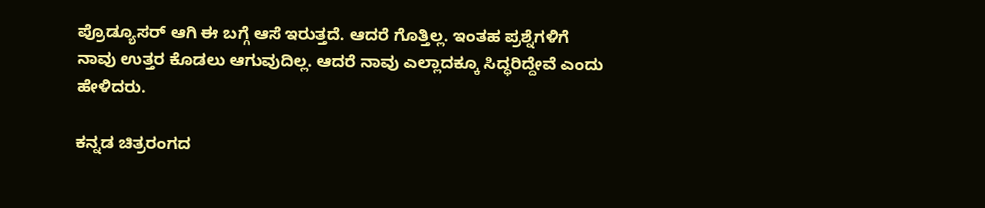ಪ್ರೊಡ್ಯೂಸರ್ ಆಗಿ ಈ ಬಗ್ಗೆ ಆಸೆ ಇರುತ್ತದೆ. ಆದರೆ ಗೊತ್ತಿಲ್ಲ. ಇಂತಹ ಪ್ರಶ್ನೆಗಳಿಗೆ ನಾವು ಉತ್ತರ ಕೊಡಲು ಆಗುವುದಿಲ್ಲ. ಆದರೆ ನಾವು ಎಲ್ಲಾದಕ್ಕೂ ಸಿದ್ಧರಿದ್ದೇವೆ ಎಂದು ಹೇಳಿದರು.

ಕನ್ನಡ ಚಿತ್ರರಂಗದ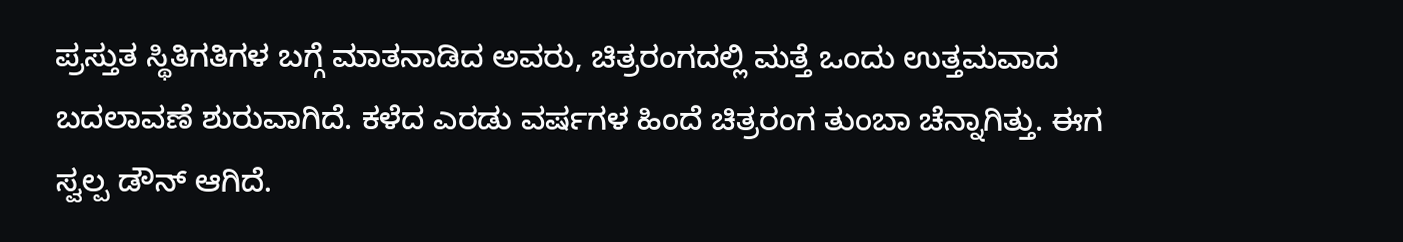ಪ್ರಸ್ತುತ ಸ್ಥಿತಿಗತಿಗಳ ಬಗ್ಗೆ ಮಾತನಾಡಿದ ಅವರು, ಚಿತ್ರರಂಗದಲ್ಲಿ ಮತ್ತೆ ಒಂದು ಉತ್ತಮವಾದ ಬದಲಾವಣೆ ಶುರುವಾಗಿದೆ. ಕಳೆದ ಎರಡು ವರ್ಷಗಳ ಹಿಂದೆ ಚಿತ್ರರಂಗ ತುಂಬಾ ಚೆನ್ನಾಗಿತ್ತು. ಈಗ ಸ್ವಲ್ಪ ಡೌನ್ ಆಗಿದೆ.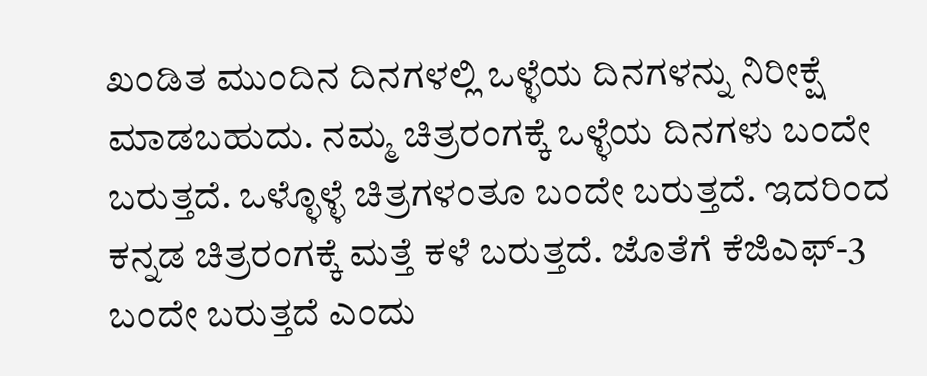ಖಂಡಿತ ಮುಂದಿನ ದಿನಗಳಲ್ಲಿ ಒಳ್ಳೆಯ ದಿನಗಳನ್ನು ನಿರೀಕ್ಷೆ ಮಾಡಬಹುದು. ನಮ್ಮ ಚಿತ್ರರಂಗಕ್ಕೆ ಒಳ್ಳೆಯ ದಿನಗಳು ಬಂದೇ ಬರುತ್ತದೆ. ಒಳ್ಳೊಳ್ಳೆ ಚಿತ್ರಗಳಂತೂ ಬಂದೇ ಬರುತ್ತದೆ. ಇದರಿಂದ ಕನ್ನಡ ಚಿತ್ರರಂಗಕ್ಕೆ ಮತ್ತೆ ಕಳೆ ಬರುತ್ತದೆ. ಜೊತೆಗೆ ಕೆಜಿಎಫ್-3 ಬಂದೇ ಬರುತ್ತದೆ ಎಂದು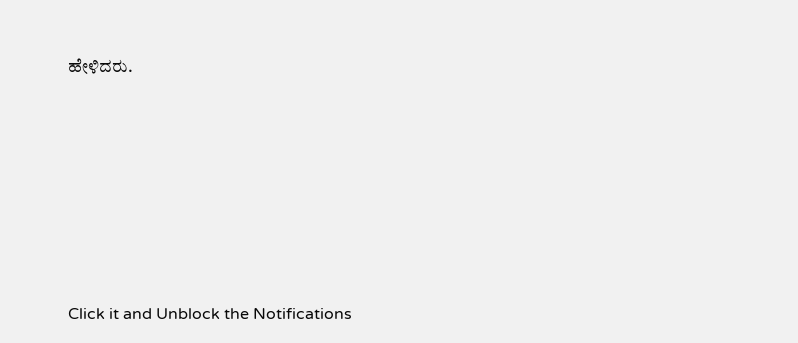ಹೇಳಿದರು.












Click it and Unblock the Notifications